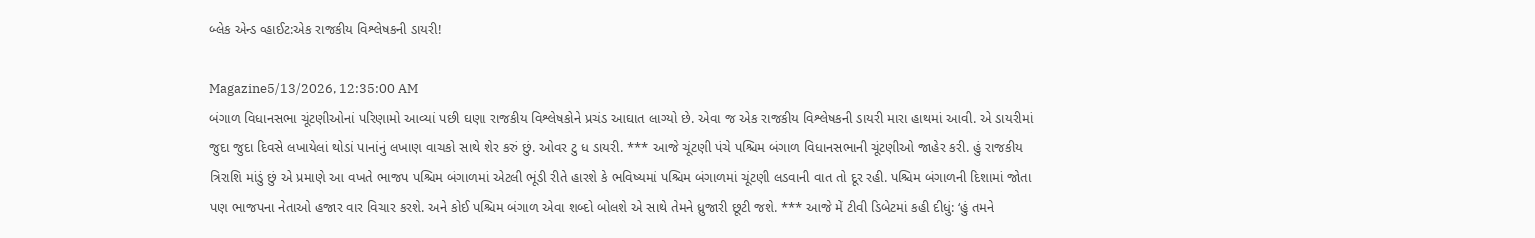બ્લેક એન્ડ વ્હાઈટ:એક રાજકીય વિશ્લેષકની ડાયરી!

Magazine5/13/2026, 12:35:00 AM
બંગાળ વિધાનસભા ચૂંટણીઓનાં પરિણામો આવ્યાં પછી ઘણા રાજકીય વિશ્લેષકોને પ્રચંડ આઘાત લાગ્યો છે. એવા જ એક રાજકીય વિશ્લેષકની ડાયરી મારા હાથમાં આવી. એ ડાયરીમાં જુદા જુદા દિવસે લખાયેલાં થોડાં પાનાંનું લખાણ વાચકો સાથે શેર કરું છું. ઓવર ટુ ધ ડાયરી. *** આજે ચૂંટણી પંચે પશ્ચિમ બંગાળ વિધાનસભાની ચૂંટણીઓ જાહેર કરી. હું રાજકીય ત્રિરાશિ માંડું છું એ પ્રમાણે આ વખતે ભાજપ પશ્ચિમ બંગાળમાં એટલી ભૂંડી રીતે હારશે કે ભવિષ્યમાં પશ્ચિમ બંગાળમાં ચૂંટણી લડવાની વાત તો દૂર રહી. પશ્ચિમ બંગાળની દિશામાં જોતા પણ ભાજપના નેતાઓ હજાર વાર વિચાર કરશે. અને કોઈ પશ્ચિમ બંગાળ એવા શબ્દો બોલશે એ સાથે તેમને ધ્રુજારી છૂટી જશે. *** આજે મેં ટીવી ડિબેટમાં કહી દીધું: ‘હું તમને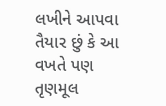લખીને આપવા તૈયાર છું કે આ વખતે પણ તૃણમૂલ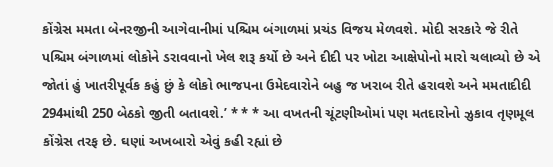કોંગ્રેસ મમતા બેનરજીની આગેવાનીમાં પશ્ચિમ બંગાળમાં પ્રચંડ વિજય મેળવશે. મોદી સરકારે જે રીતે પશ્ચિમ બંગાળમાં લોકોને ડરાવવાનો ખેલ શરૂ કર્યો છે અને દીદી પર ખોટા આક્ષેપોનો મારો ચલાવ્યો છે એ જોતાં હું ખાતરીપૂર્વક કહું છું કે લોકો ભાજપના ઉમેદવારોને બહુ જ ખરાબ રીતે હરાવશે અને મમતાદીદી 294માંથી 250 બેઠકો જીતી બતાવશે.’ * * * આ વખતની ચૂંટણીઓમાં પણ મતદારોનો ઝુકાવ તૃણમૂલ કોંગ્રેસ તરફ છે. ઘણાં અખબારો એવું કહી રહ્યાં છે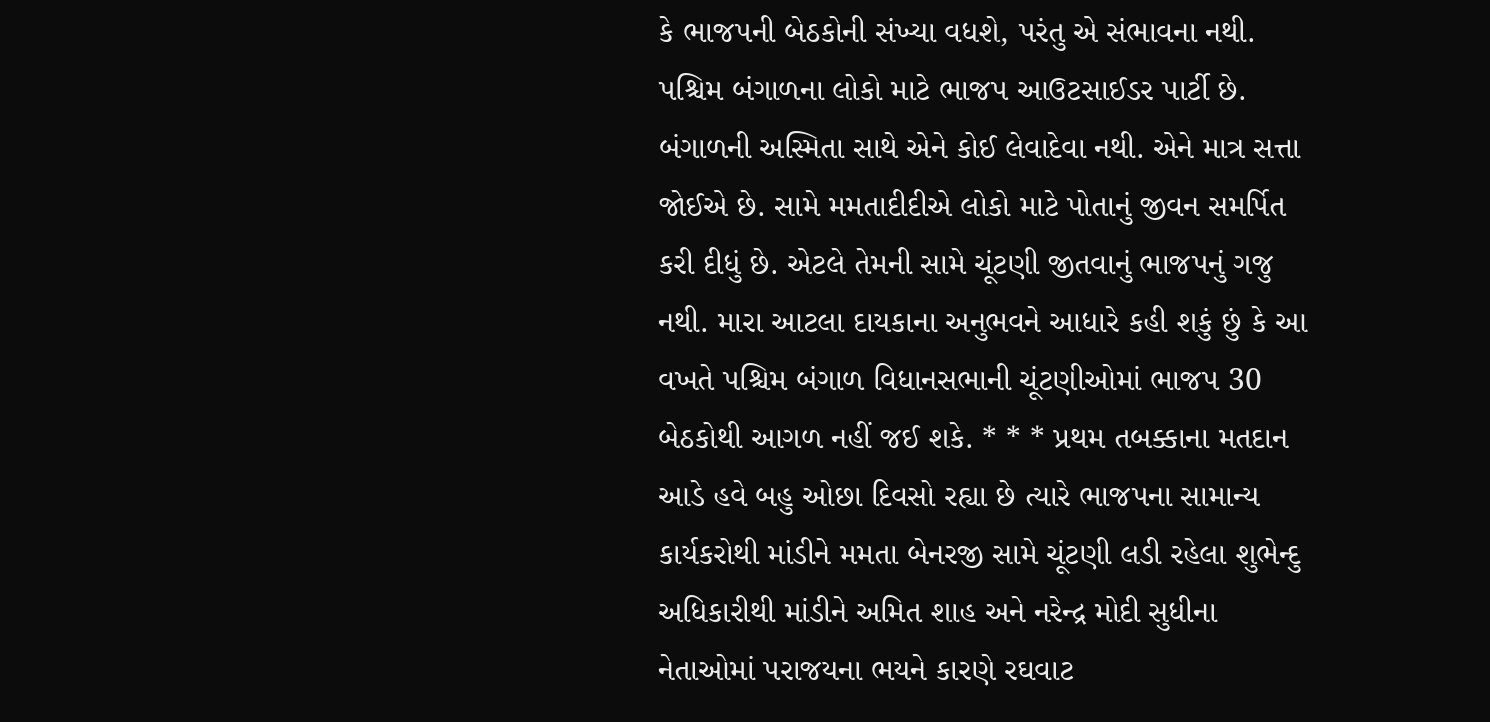કે ભાજપની બેઠકોની સંખ્યા વધશે, પરંતુ એ સંભાવના નથી. પશ્ચિમ બંગાળના લોકો માટે ભાજપ આઉટસાઈડર પાર્ટી છે. બંગાળની અસ્મિતા સાથે એને કોઈ લેવાદેવા નથી. એને માત્ર સત્તા જોઈએ છે. સામે મમતાદીદીએ લોકો માટે પોતાનું જીવન સમર્પિત કરી દીધું છે. એટલે તેમની સામે ચૂંટણી જીતવાનું ભાજપનું ગજુ નથી. મારા આટલા દાયકાના અનુભવને આધારે કહી શકું છું કે આ વખતે પશ્ચિમ બંગાળ વિધાનસભાની ચૂંટણીઓમાં ભાજપ 30 બેઠકોથી આગળ નહીં જઈ શકે. * * * પ્રથમ તબક્કાના મતદાન આડે હવે બહુ ઓછા દિવસો રહ્યા છે ત્યારે ભાજપના સામાન્ય કાર્યકરોથી માંડીને મમતા બેનરજી સામે ચૂંટણી લડી રહેલા શુભેન્દુ અધિકારીથી માંડીને અમિત શાહ અને નરેન્દ્ર મોદી સુધીના નેતાઓમાં પરાજયના ભયને કારણે રઘવાટ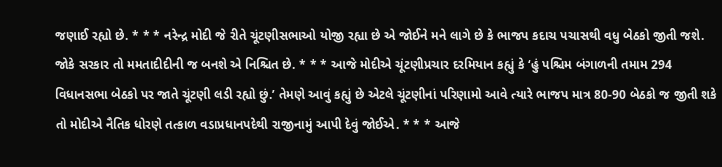જણાઈ રહ્યો છે. * * * નરેન્દ્ર મોદી જે રીતે ચૂંટણીસભાઓ યોજી રહ્યા છે એ જોઈને મને લાગે છે કે ભાજપ કદાચ પચાસથી વધુ બેઠકો જીતી જશે. જોકે સરકાર તો મમતાદીદીની જ બનશે એ નિશ્ચિત છે. * * * આજે મોદીએ ચૂંટણીપ્રચાર દરમિયાન કહ્યું કે ‘હું પશ્ચિમ બંગાળની તમામ 294 વિધાનસભા બેઠકો પર જાતે ચૂંટણી લડી રહ્યો છું.’ તેમણે આવું કહ્યું છે એટલે ચૂંટણીનાં પરિણામો આવે ત્યારે ભાજપ માત્ર 80-90 બેઠકો જ જીતી શકે તો મોદીએ નૈતિક ધોરણે તત્કાળ વડાપ્રધાનપદેથી રાજીનામું આપી દેવું જોઈએ. * * * આજે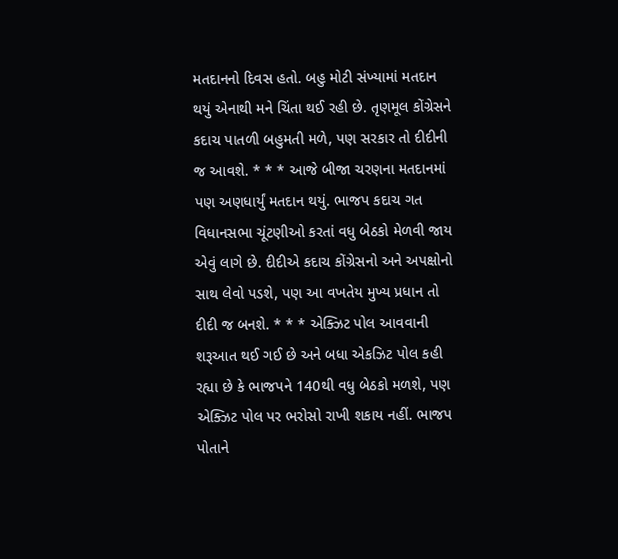મતદાનનો દિવસ હતો. બહુ મોટી સંખ્યામાં મતદાન થયું એનાથી મને ચિંતા થઈ રહી છે. તૃણમૂલ કોંગ્રેસને કદાચ પાતળી બહુમતી મળે, પણ સરકાર તો દીદીની જ આવશે. * * * આજે બીજા ચરણના મતદાનમાં પણ અણધાર્યું મતદાન થયું. ભાજપ કદાચ ગત વિધાનસભા ચૂંટણીઓ કરતાં વધુ બેઠકો મેળવી જાય એવું લાગે છે. દીદીએ કદાચ કોંગ્રેસનો અને અપક્ષોનો સાથ લેવો પડશે, પણ આ વખતેય મુખ્ય પ્રધાન તો દીદી જ બનશે. * * * એક્ઝિટ પોલ આવવાની શરૂઆત થઈ ગઈ છે અને બધા એકઝિટ પોલ કહી રહ્યા છે કે ભાજપને 140થી વધુ બેઠકો મળશે, પણ એક્ઝિટ પોલ પર ભરોસો રાખી શકાય નહીં. ભાજપ પોતાને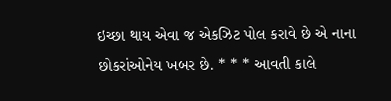ઇચ્છા થાય એવા જ એકઝિટ પોલ કરાવે છે એ નાના છોકરાંઓનેય ખબર છે. * * * આવતી કાલે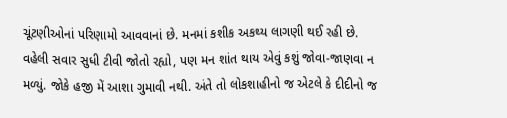ચૂંટણીઓનાં પરિણામો આવવાનાં છે. મનમાં કશીક અકથ્ય લાગણી થઈ રહી છે. વહેલી સવાર સુધી ટીવી જોતો રહ્યો, પણ મન શાંત થાય એવું કશું જોવા-જાણવા ન મળ્યું. જોકે હજી મેં આશા ગુમાવી નથી. અંતે તો લોકશાહીનો જ એટલે કે દીદીનો જ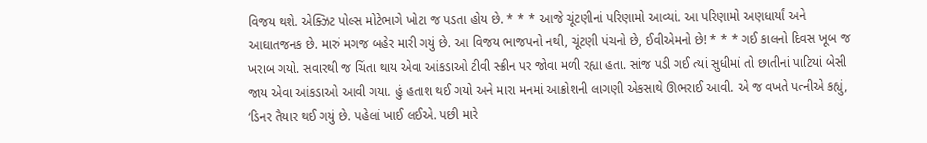વિજય થશે. એક્ઝિટ પોલ્સ મોટેભાગે ખોટા જ પડતા હોય છે. * * * આજે ચૂંટણીનાં પરિણામો આવ્યાં. આ પરિણામો અણધાર્યાં અને આઘાતજનક છે. મારું મગજ બહેર મારી ગયું છે. આ વિજય ભાજપનો નથી, ચૂંટણી પંચનો છે, ઈવીએમનો છે! * * * ગઈ કાલનો દિવસ ખૂબ જ ખરાબ ગયો. સવારથી જ ચિંતા થાય એવા આંકડાઓ ટીવી સ્ક્રીન પર જોવા મળી રહ્યા હતા. સાંજ પડી ગઈ ત્યાં સુધીમાં તો છાતીનાં પાટિયાં બેસી જાય એવા આંકડાઓ આવી ગયા. હું હતાશ થઈ ગયો અને મારા મનમાં આક્રોશની લાગણી એકસાથે ઊભરાઈ આવી. એ જ વખતે પત્નીએ કહ્યું, ‘ડિનર તૈયાર થઈ ગયું છે. પહેલાં ખાઈ લઈએ. પછી મારે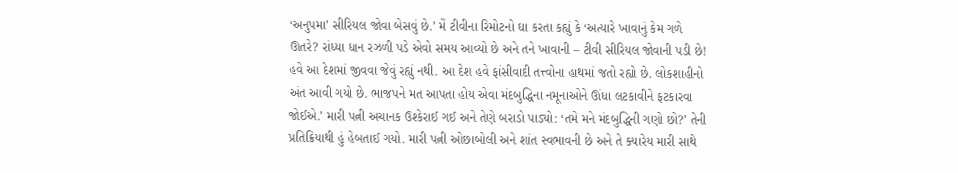‘અનુપમા’ સીરિયલ જોવા બેસવું છે.’ મેં ટીવીના રિમોટનો ઘા કરતા કહ્યું કે ‘અત્યારે ખાવાનું કેમ ગળે ઊતરે? રાંધ્યા ધાન રઝળી પડે એવો સમય આવ્યો છે અને તને ખાવાની – ટીવી સીરિયલ જોવાની પડી છે! હવે આ દેશમાં જીવવા જેવું રહ્યું નથી. આ દેશ હવે ફાંસીવાદી તત્ત્વોના હાથમાં જતો રહ્યો છે. લોકશાહીનો અંત આવી ગયો છે. ભાજપને મત આપતા હોય એવા મંદબુદ્ધિના નમૂનાઓને ઊંધા લટકાવીને ફટકારવા જોઈએ.’ મારી પત્ની અચાનક ઉશ્કેરાઈ ગઈ અને તેણે બરાડો પાડ્યો: ‘તમે મને મંદબુદ્ધિની ગણો છો?’ તેની પ્રતિક્રિયાથી હું હેબતાઈ ગયો. મારી પત્ની ઓછાબોલી અને શાંત સ્વભાવની છે અને તે ક્યારેય મારી સાથે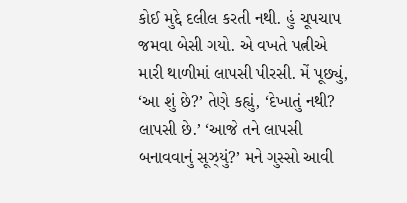કોઈ મુદ્દે દલીલ કરતી નથી. હું ચૂપચાપ જમવા બેસી ગયો. એ વખતે પત્નીએ મારી થાળીમાં લાપસી પીરસી. મેં પૂછ્યું, ‘આ શું છે?’ તેણે કહ્યું, ‘દેખાતું નથી? લાપસી છે.’ ‘આજે તને લાપસી બનાવવાનું સૂઝ્યું?’ મને ગુસ્સો આવી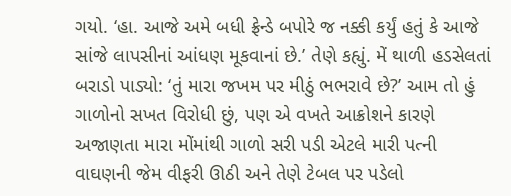ગયો. ‘હા. આજે અમે બધી ફ્રેન્ડે બપોરે જ નક્કી કર્યું હતું કે આજે સાંજે લાપસીનાં આંધણ મૂકવાનાં છે.’ તેણે કહ્યું. મેં થાળી હડસેલતાં બરાડો પાડ્યો: ‘તું મારા જખમ પર મીઠું ભભરાવે છે?’ આમ તો હું ગાળોનો સખત વિરોધી છું, પણ એ વખતે આક્રોશને કારણે અજાણતા મારા મોંમાંથી ગાળો સરી પડી એટલે મારી પત્ની વાઘણની જેમ વીફરી ઊઠી અને તેણે ટેબલ પર પડેલો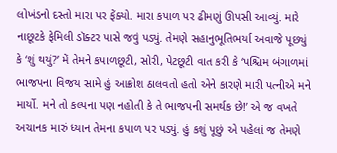લોખંડનો દસ્તો મારા પર ફેંક્યો. મારા કપાળ પર ઢીમણું ઊપસી આવ્યું. મારે નાછૂટકે ફેમિલી ડૉક્ટર પાસે જવું પડ્યું. તેમણે સહાનુભૂતિભર્યા અવાજે પૂછ્યું કે ‘શું થયું?’ મેં તેમને કપાળછૂટી, સોરી, પેટછૂટી વાત કરી કે ‘પશ્ચિમ બંગાળમાં ભાજપના વિજય સામે હું આક્રોશ ઠાલવતો હતો એને કારણે મારી પત્નીએ મને માર્યો. મને તો કલ્પના પણ નહોતી કે તે ભાજપની સમર્થક છે!’ એ જ વખતે અચાનક મારું ધ્યાન તેમના કપાળ પર પડ્યું. હું કશું પૂછું એ પહેલાં જ તેમણે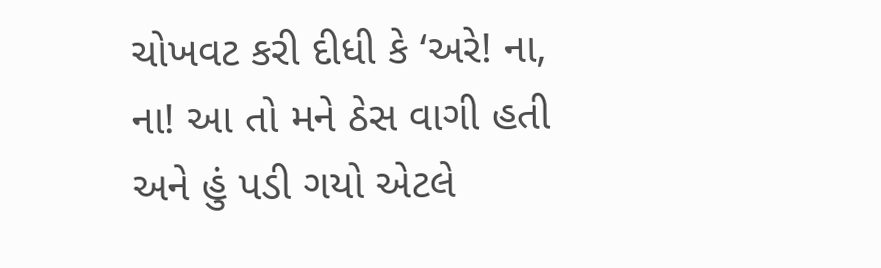ચોખવટ કરી દીધી કે ‘અરે! ના, ના! આ તો મને ઠેસ વાગી હતી અને હું પડી ગયો એટલે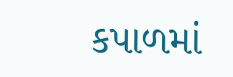કપાળમાં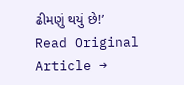ઢીમણું થયું છે!’
Read Original Article →